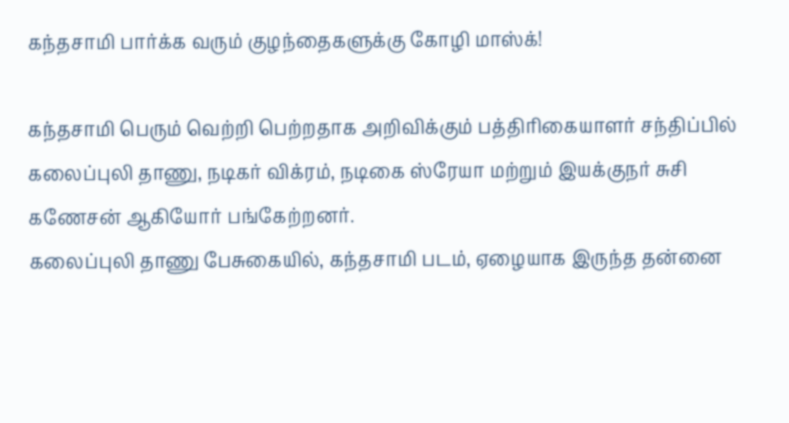கந்தசாமி பார்க்க வரும் குழந்தைகளுக்கு கோழி மாஸ்க்!

கந்தசாமி பெரும் வெற்றி பெற்றதாக அறிவிக்கும் பத்திரிகையாளர் சந்திப்பில் கலைப்புலி தாணு, நடிகர் விக்ரம், நடிகை ஸ்ரேயா மற்றும் இயக்குநர் சுசி கணேசன் ஆகியோர் பங்கேற்றனர்.
கலைப்புலி தாணு பேசுகையில், கந்தசாமி படம், ஏழையாக இருந்த தன்னை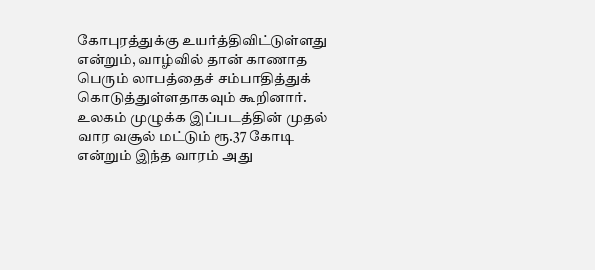கோபுரத்துக்கு உயர்த்திவிட்டுள்ளது என்றும், வாழ்வில் தான் காணாத பெரும் லாபத்தைச் சம்பாதித்துக் கொடுத்துள்ளதாகவும் கூறினார்.
உலகம் முழுக்க இப்படத்தின் முதல் வார வசூல் மட்டும் ரூ.37 கோடி என்றும் இந்த வாரம் அது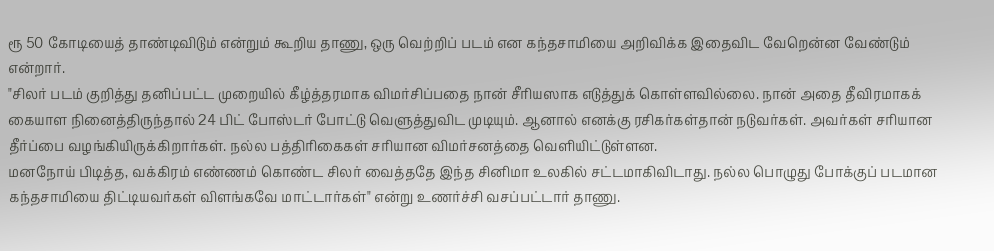ரூ 50 கோடியைத் தாண்டிவிடும் என்றும் கூறிய தாணு, ஒரு வெற்றிப் படம் என கந்தசாமியை அறிவிக்க இதைவிட வேறென்ன வேண்டும் என்றார்.
"சிலர் படம் குறித்து தனிப்பட்ட முறையில் கீழ்த்தரமாக விமர்சிப்பதை நான் சீரியஸாக எடுத்துக் கொள்ளவில்லை. நான் அதை தீவிரமாகக் கையாள நினைத்திருந்தால் 24 பிட் போஸ்டர் போட்டு வெளுத்துவிட முடியும். ஆனால் எனக்கு ரசிகர்கள்தான் நடுவர்கள். அவர்கள் சரியான தீர்ப்பை வழங்கியிருக்கிறார்கள். நல்ல பத்திரிகைகள் சரியான விமர்சனத்தை வெளியிட்டுள்ளன.
மனநோய் பிடித்த, வக்கிரம் எண்ணம் கொண்ட சிலர் வைத்ததே இந்த சினிமா உலகில் சட்டமாகிவிடாது. நல்ல பொழுது போக்குப் படமான கந்தசாமியை திட்டியவர்கள் விளங்கவே மாட்டார்கள்" என்று உணர்ச்சி வசப்பட்டார் தாணு.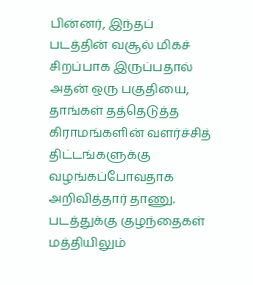பின்னர், இந்தப் படத்தின் வசூல் மிகச் சிறப்பாக இருப்பதால் அதன் ஒரு பகுதியை, தாங்கள் தத்தெடுத்த கிராமங்களின் வளர்ச்சித் திட்டங்களுக்கு வழங்கப்போவதாக அறிவித்தார் தாணு.
படத்துக்கு குழந்தைகள் மத்தியிலும்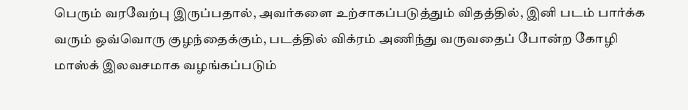பெரும் வரவேற்பு இருப்பதால், அவர்களை உற்சாகப்படுத்தும் விதத்தில், இனி படம் பார்க்க வரும் ஒவ்வொரு குழந்தைக்கும், படத்தில் விக்ரம் அணிந்து வருவதைப் போன்ற கோழி மாஸ்க் இலவசமாக வழங்கப்படும்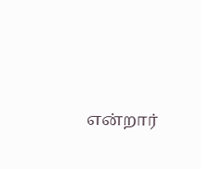என்றார்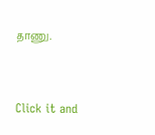தாணு.


Click it and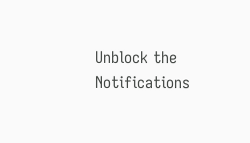Unblock the Notifications